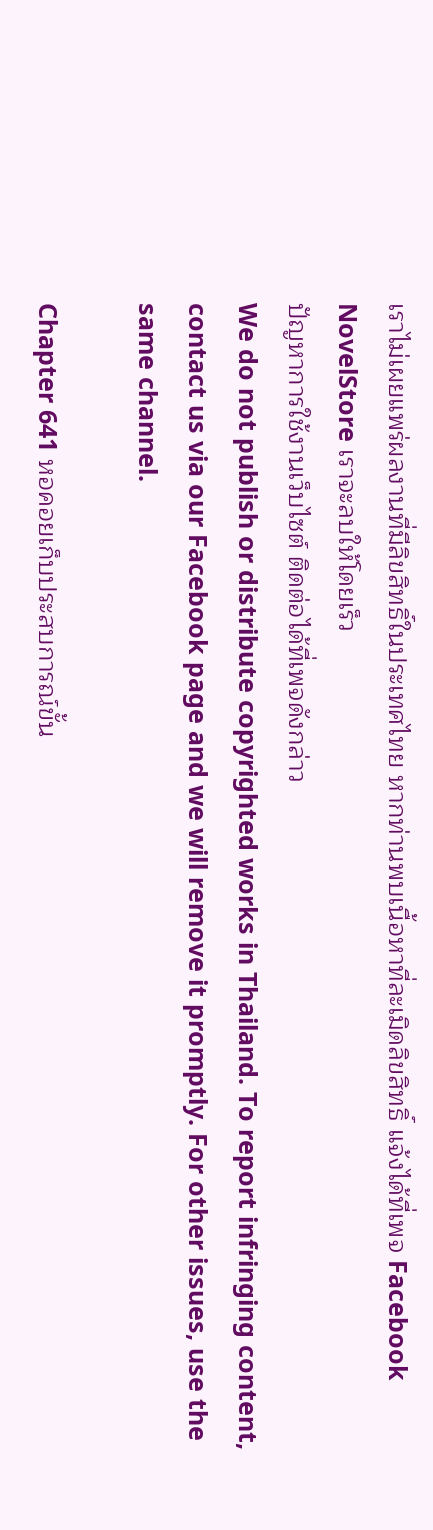เราไม่เผยแพร่ผลงานที่มีลิขสิทธิ์ในประเทศไทย หากท่านพบเนื้อหาที่ละเมิดลิขสิทธิ์ แจ้งได้ที่เพจ Facebook NovelStore เราจะลบให้โดยเร็ว
ปัญหาการใช้งานเว็บไซต์ ติดต่อได้ที่เพจดังกล่าว
We do not publish or distribute copyrighted works in Thailand. To report infringing content, contact us via our Facebook page and we will remove it promptly. For other issues, use the same channel.

Chapter 641 หอคอยเก็บประสบการณ์ขั้น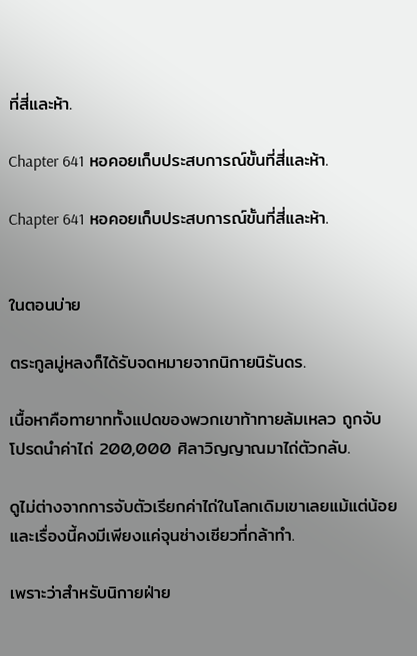ที่สี่และห้า.

Chapter 641 หอคอยเก็บประสบการณ์ขั้นที่สี่และห้า.

Chapter 641 หอคอยเก็บประสบการณ์ขั้นที่สี่และห้า.


ในตอนบ่าย

ตระกูลมู่หลงก็ได้รับจดหมายจากนิกายนิรันดร.

เนื้อหาคือทายาททั้งแปดของพวกเขาท้าทายล้มเหลว ถูกจับ โปรดนำค่าไถ่ 200,000 ศิลาวิญญาณมาไถ่ตัวกลับ.

ดูไม่ต่างจากการจับตัวเรียกค่าไถ่ในโลกเดิมเขาเลยแม้แต่น้อย และเรื่องนี้คงมีเพียงแค่จุนซ่างเซียวที่กล้าทำ.

เพราะว่าสำหรับนิกายฝ่าย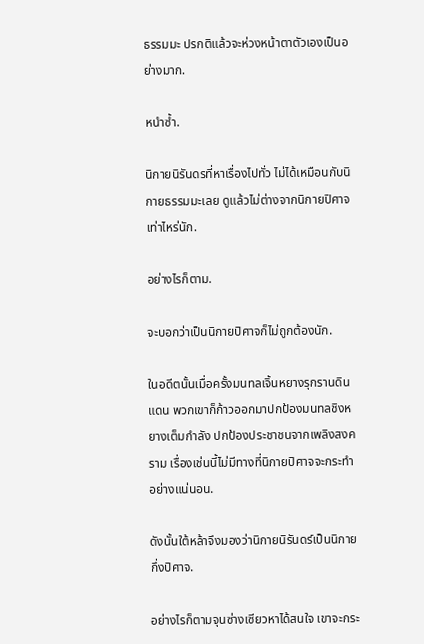ธรรมมะ ปรกติแล้วจะห่วงหน้าตาตัวเองเป็นอย่างมาก.

หนำซ้ำ.

นิกายนิรันดรที่หาเรื่องไปทั่ว ไม่ได้เหมือนกับนิกายธรรมมะเลย ดูแล้วไม่ต่างจากนิกายปิศาจเท่าไหร่นัก.

อย่างไรก็ตาม.

จะบอกว่าเป็นนิกายปิศาจก็ไม่ถูกต้องนัก.

ในอดีตนั้นเมื่อครั้งมนทลเจิ้นหยางรุกรานดินแดน พวกเขาก็ก้าวออกมาปกป้องมนทลชิงหยางเต็มกำลัง ปกป้องประชาชนจากเพลิงสงคราม เรื่องเช่นนี้ไม่มีทางที่นิกายปิศาจจะกระทำอย่างแน่นอน.

ดังนั้นใต้หล้าจึงมองว่านิกายนิรันดร์เป็นนิกายกึ่งปิศาจ.

อย่างไรก็ตามจุนซ่างเซียวหาได้สนใจ เขาจะกระ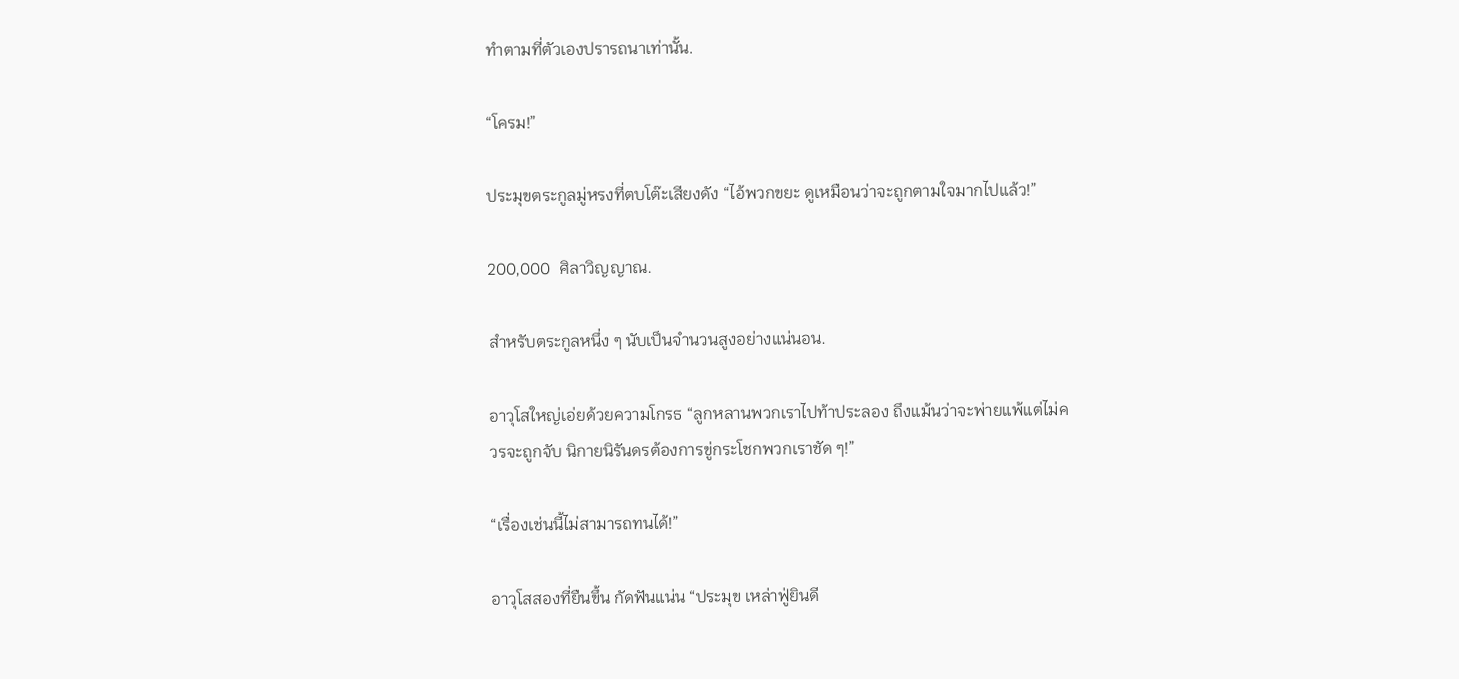ทำตามที่ตัวเองปรารถนาเท่านั้น.

“โครม!”

ประมุขตระกูลมู่หรงที่ตบโต๊ะเสียงดัง “ไอ้พวกขยะ ดูเหมือนว่าจะถูกตามใจมากไปแล้ว!”

200,000  ศิลาวิญญาณ.

สำหรับตระกูลหนึ่ง ๆ นับเป็นจำนวนสูงอย่างแน่นอน.

อาวุโสใหญ่เอ่ยด้วยความโกรธ “ลูกหลานพวกเราไปท้าประลอง ถึงแม้นว่าจะพ่ายแพ้แต่ไม่ควรจะถูกจับ นิกายนิรันดรต้องการขู่กระโชกพวกเราชัด ๆ!”

“เรื่องเช่นนี้ไม่สามารถทนได้!”

อาวุโสสองที่ยืนขึ้น กัดฟันแน่น “ประมุข เหล่าฟู่ยินดี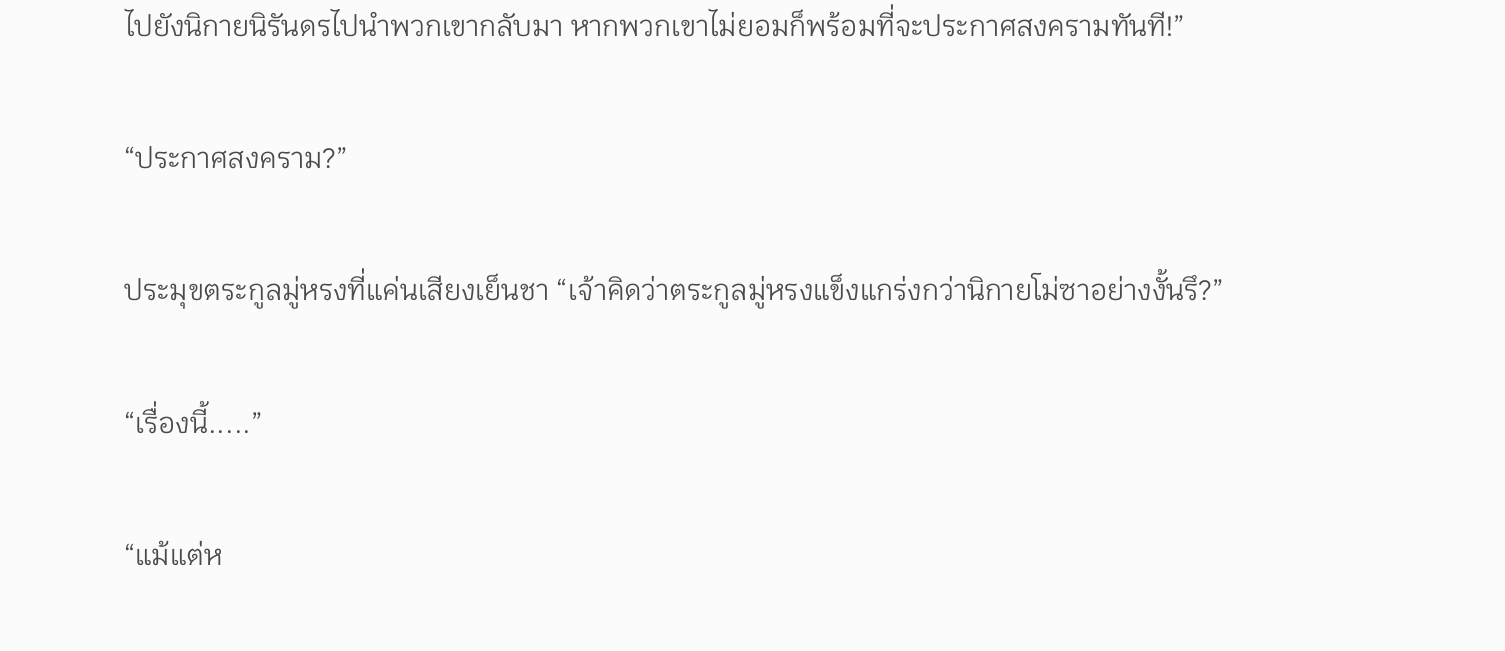ไปยังนิกายนิรันดรไปนำพวกเขากลับมา หากพวกเขาไม่ยอมก็พร้อมที่จะประกาศสงครามทันที!”

“ประกาศสงคราม?”

ประมุขตระกูลมู่หรงที่แค่นเสียงเย็นชา “เจ้าคิดว่าตระกูลมู่หรงแข็งแกร่งกว่านิกายโม่ซาอย่างงั้นรึ?”

“เรื่องนี้.....”

“แม้แต่ห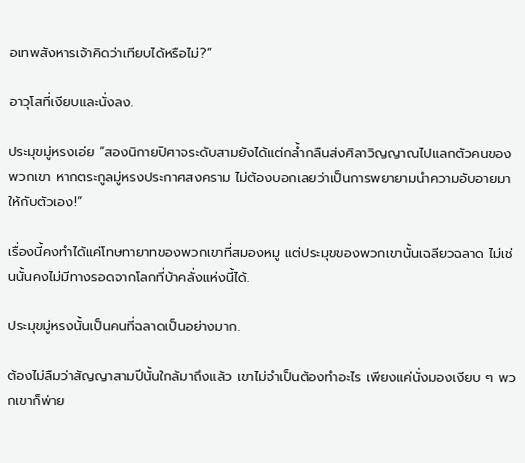อเทพสังหารเจ้าคิดว่าเทียบได้หรือไม่?”

อาวุโสที่เงียบและนั่งลง.

ประมุขมู่หรงเอ่ย “สองนิกายปิศาจระดับสามยังได้แต่กล้ำกลืนส่งศิลาวิญญาณไปแลกตัวคนของพวกเขา หากตระกูลมู่หรงประกาศสงคราม ไม่ต้องบอกเลยว่าเป็นการพยายามนำความอับอายมาให้กับตัวเอง!”

เรื่องนี้คงทำได้แค่โทษทายาทของพวกเขาที่สมองหมู แต่ประมุขของพวกเขานั้นเฉลียวฉลาด ไม่เช่นนั้นคงไม่มีทางรอดจากโลกที่บ้าคลั่งแห่งนี้ได้.

ประมุขมู่หรงนั้นเป็นคนที่ฉลาดเป็นอย่างมาก.

ต้องไม่ลืมว่าสัญญาสามปีนั้นใกล้มาถึงแล้ว เขาไม่จำเป็นต้องทำอะไร เพียงแค่นั่งมองเงียบ ๆ พวกเขาก็พ่าย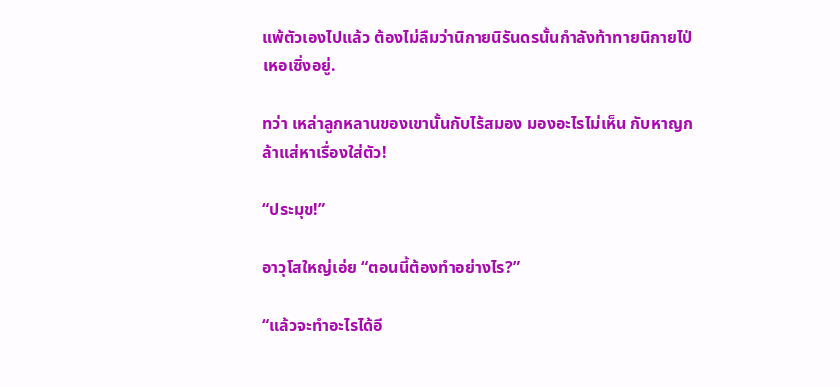แพ้ตัวเองไปแล้ว ต้องไม่ลืมว่านิกายนิรันดรนั้นกำลังท้าทายนิกายไป่เหอเซิ่งอยู่.

ทว่า เหล่าลูกหลานของเขานั้นกับไร้สมอง มองอะไรไม่เห็น กับหาญกล้าแส่หาเรื่องใส่ตัว!

“ประมุข!”

อาวุโสใหญ่เอ่ย “ตอนนี้ต้องทำอย่างไร?”

“แล้วจะทำอะไรได้อี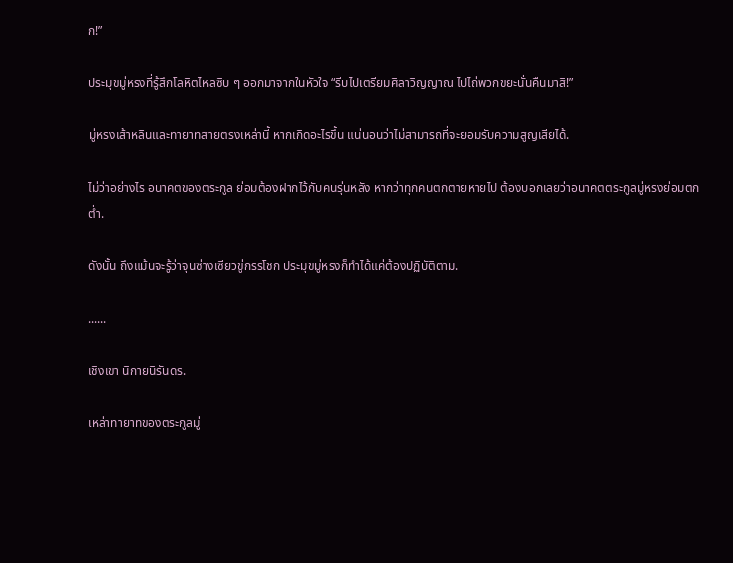ก!”

ประมุขมู่หรงที่รู้สึกโลหิตไหลซิบ ๆ ออกมาจากในหัวใจ “รีบไปเตรียมศิลาวิญญาณ ไปไถ่พวกขยะนั่นคืนมาสิ!”

มู่หรงเส้าหลินและทายาทสายตรงเหล่านี้ หากเกิดอะไรขึ้น แน่นอนว่าไม่สามารถที่จะยอมรับความสูญเสียได้.

ไม่ว่าอย่างไร อนาคตของตระกูล ย่อมต้องฝากไว้กับคนรุ่นหลัง หากว่าทุกคนตกตายหายไป ต้องบอกเลยว่าอนาคตตระกูลมู่หรงย่อมตกต่ำ.

ดังนั้น ถึงแม้นจะรู้ว่าจุนซ่างเซียวขู่กรรโชก ประมุขมู่หรงก็ทำได้แค่ต้องปฏิบัติตาม.

......

เชิงเขา นิกายนิรันดร.

เหล่าทายาทของตระกูลมู่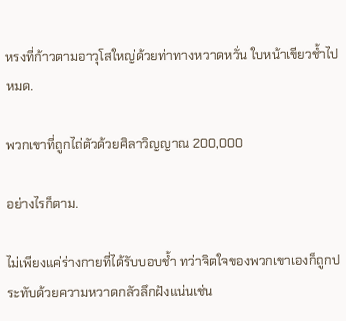หรงที่ก้าวตามอาวุโสใหญ่ด้วยท่าทางหวาดหวั่น ใบหน้าเขียวช้ำไปหมด.

พวกเขาที่ถูกไถ่ตัวด้วยศิลาวิญญาณ 200,000

อย่างไรก็ตาม.

ไม่เพียงแค่ร่างกายที่ได้รับบอบช้ำ ทว่าจิตใจของพวกเขาเองก็ถูกประทับด้วยความหวาดกลัวลึกฝังแน่นเช่น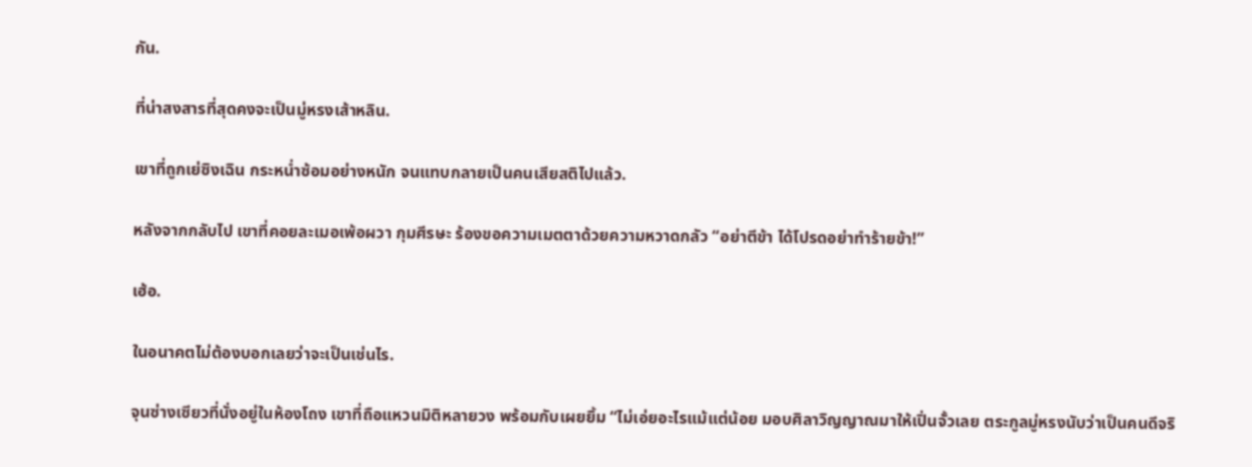กัน.

ที่น่าสงสารที่สุดคงจะเป็นมู่หรงเส้าหลิน.

เขาที่ถูกเย่ซิงเฉิน กระหน่ำซ้อมอย่างหนัก จนแทบกลายเป็นคนเสียสติไปแล้ว.

หลังจากกลับไป เขาที่คอยละเมอเพ้อผวา กุมศีรษะ ร้องขอความเมตตาด้วยความหวาดกลัว “อย่าตีข้า ได้โปรดอย่าทำร้ายข้า!”

เฮ้อ.

ในอนาคตไม่ต้องบอกเลยว่าจะเป็นเช่นไร.

จุนซ่างเซียวที่นั่งอยู่ในห้องโถง เขาที่ถือแหวนมิติหลายวง พร้อมกับเผยยิ้ม “ไม่เอ่ยอะไรแม้แต่น้อย มอบศิลาวิญญาณมาให้เปิ่นจั้วเลย ตระกูลมู่หรงนับว่าเป็นคนดีจริ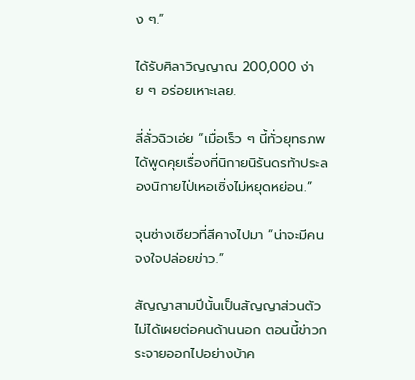ง ๆ.”

ได้รับศิลาวิญญาณ 200,000 ง่าย ๆ อร่อยเหาะเลย.

ลี่ลั่วฉิวเอ่ย “เมื่อเร็ว ๆ นี้ทั่วยุทธภพ ได้พูดคุยเรื่องที่นิกายนิรันดรท้าประลองนิกายไป่เหอเซิ่งไม่หยุดหย่อน.”

จุนซ่างเซียวที่สีคางไปมา “น่าจะมีคนจงใจปล่อยข่าว.”

สัญญาสามปีนั้นเป็นสัญญาส่วนตัว ไม่ได้เผยต่อคนด้านนอก ตอนนี้ข่าวกระจายออกไปอย่างบ้าค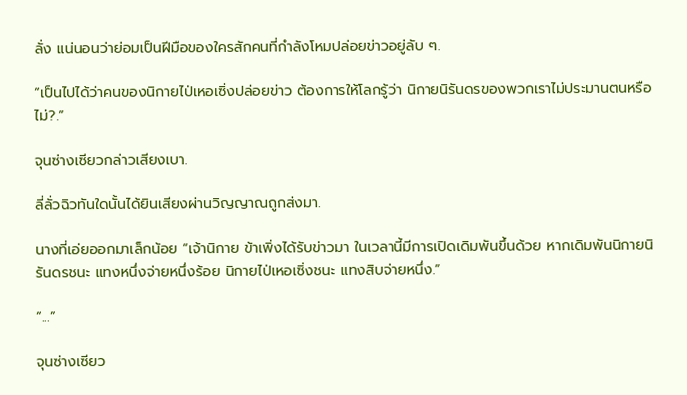ลั่ง แน่นอนว่าย่อมเป็นฝีมือของใครสักคนที่กำลังโหมปล่อยข่าวอยู่ลับ ๆ.

“เป็นไปได้ว่าคนของนิกายไป่เหอเซิ่งปล่อยข่าว ต้องการให้โลกรู้ว่า นิกายนิรันดรของพวกเราไม่ประมานตนหรือไม่?.”

จุนซ่างเซียวกล่าวเสียงเบา.

ลี่ลั่วฉิวทันใดนั้นได้ยินเสียงผ่านวิญญาณถูกส่งมา.

นางที่เอ่ยออกมาเล็กน้อย “เจ้านิกาย ข้าเพิ่งได้รับข่าวมา ในเวลานี้มีการเปิดเดิมพันขึ้นด้วย หากเดิมพันนิกายนิรันดรชนะ แทงหนึ่งจ่ายหนึ่งร้อย นิกายไป่เหอเซิ่งชนะ แทงสิบจ่ายหนึ่ง.”

“...”

จุนซ่างเซียว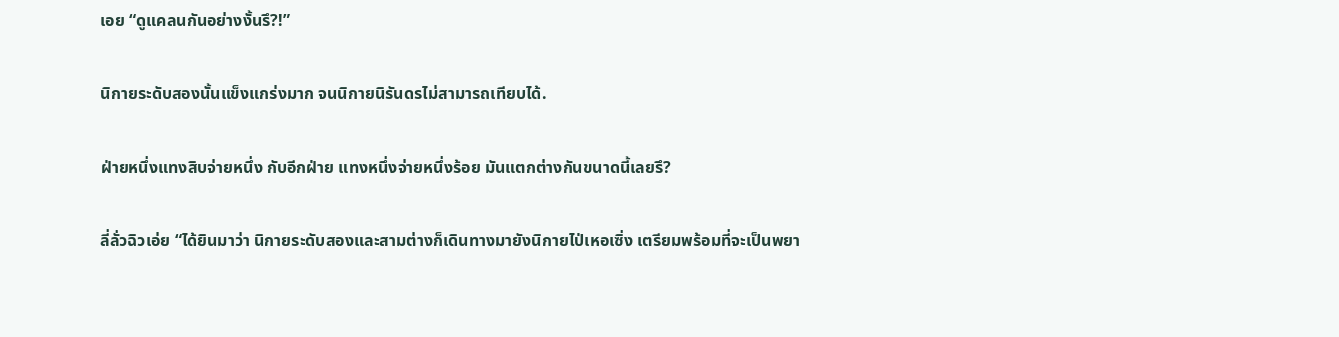เอย “ดูแคลนกันอย่างงั้นรึ?!”

นิกายระดับสองนั้นแข็งแกร่งมาก จนนิกายนิรันดรไม่สามารถเทียบได้.

ฝ่ายหนึ่งแทงสิบจ่ายหนึ่ง กับอีกฝ่าย แทงหนึ่งจ่ายหนึ่งร้อย มันแตกต่างกันขนาดนี้เลยรึ?

ลี่ลั่วฉิวเอ่ย “ได้ยินมาว่า นิกายระดับสองและสามต่างก็เดินทางมายังนิกายไป่เหอเซิ่ง เตรียมพร้อมที่จะเป็นพยา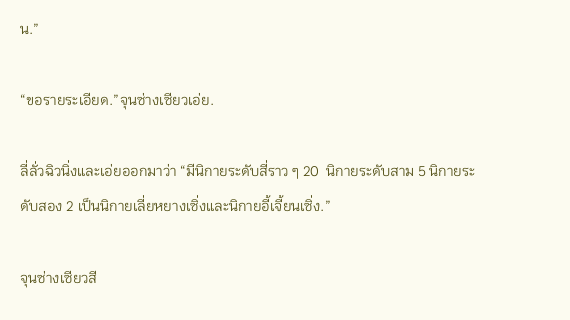น.”

“ขอรายระเอียด.”จุนซ่างเซียวเอ่ย.

ลี่ลั่วฉิวนิ่งและเอ่ยออกมาว่า “มีนิกายระดับสี่ราว ๆ 20  นิกายระดับสาม 5 นิกายระดับสอง 2 เป็นนิกายเลี่ยหยางเซิ่งและนิกายอี้เจี้ยนเซิ่ง.”

จุนซ่างเซียวสี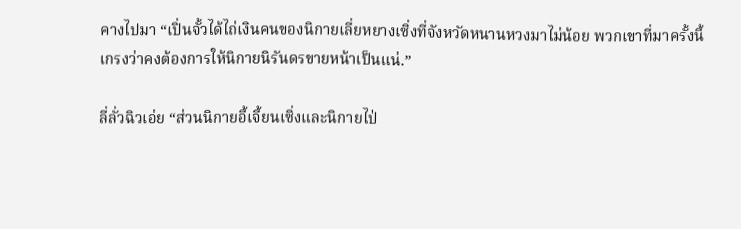คางไปมา “เปิ่นจั้วได้ไถ่เงินคนของนิกายเลี่ยหยางเซิ่งที่จังหวัดหนานหวงมาไม่น้อย พวกเขาที่มาครั้งนี้ เกรงว่าคงต้องการให้นิกายนิรันดรขายหน้าเป็นแน่.”

ลี่ลั่วฉิวเอ่ย “ส่วนนิกายอี้เจี้ยนเซิ่งและนิกายไป่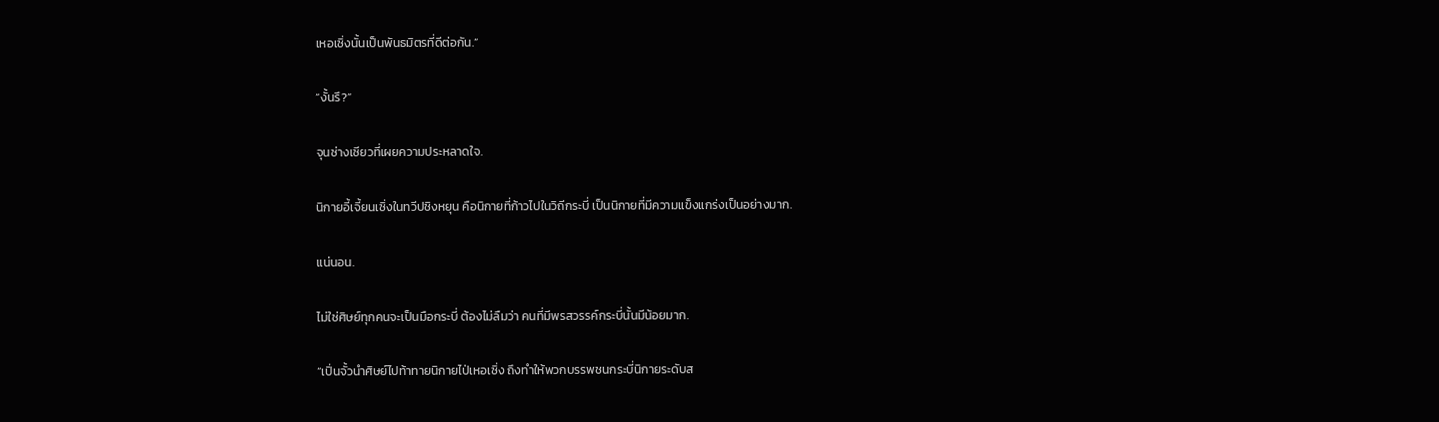เหอเซิ่งนั้นเป็นพันธมิตรที่ดีต่อกัน.”

“งั้นรึ?”

จุนซ่างเซียวที่เผยความประหลาดใจ.

นิกายอี้เจี้ยนเซิ่งในทวีปชิงหยุน คือนิกายที่ก้าวไปในวิถีกระบี่ เป็นนิกายที่มีความแข็งแกร่งเป็นอย่างมาก.

แน่นอน.

ไม่ใช่ศิษย์ทุกคนจะเป็นมือกระบี่ ต้องไม่ลืมว่า คนที่มีพรสวรรค์กระบี่นั้นมีน้อยมาก.

“เปิ่นจั้วนำศิษย์ไปท้าทายนิกายไป่เหอเซิ่ง ถึงทำให้พวกบรรพชนกระบี่นิกายระดับส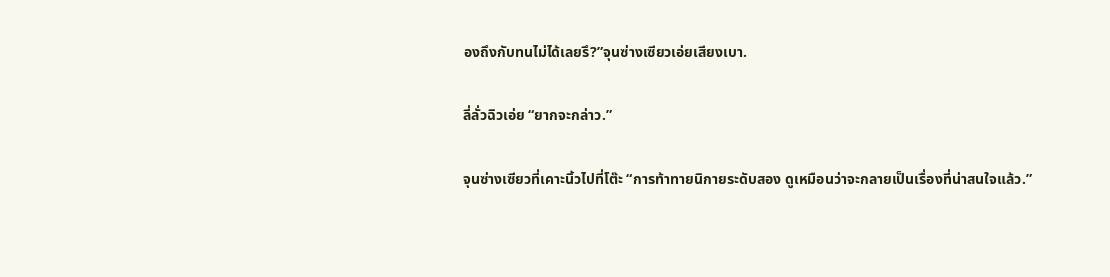องถึงกับทนไม่ได้เลยรึ?”จุนซ่างเซียวเอ่ยเสียงเบา.

ลี่ลั่วฉิวเอ่ย “ยากจะกล่าว.”

จุนซ่างเซียวที่เคาะนิ้วไปที่โต๊ะ “การท้าทายนิกายระดับสอง ดูเหมือนว่าจะกลายเป็นเรื่องที่น่าสนใจแล้ว.”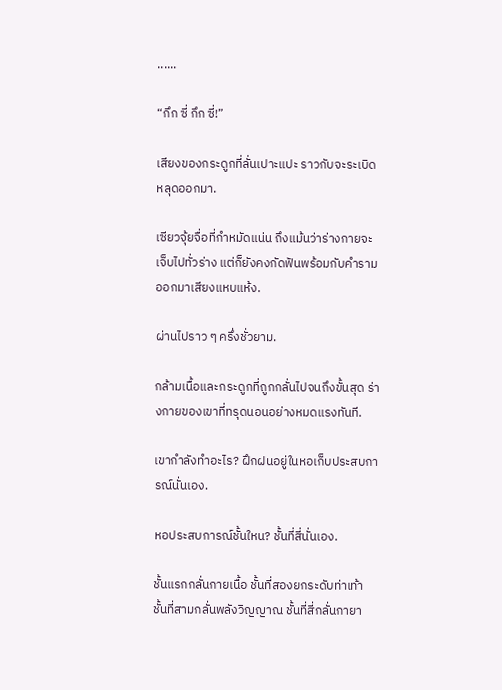......

“กึก ซี่ กึก ซี่!”

เสียงของกระดูกที่ลั่นเปาะแปะ ราวกับจะระเบิดหลุดออกมา.

เซียวจุ้ยจื่อที่กำหมัดแน่น ถึงแม้นว่าร่างกายจะเจ็บไปทั่วร่าง แต่ก็ยังคงกัดฟันพร้อมกับคำรามออกมาเสียงแหบแห้ง.

ผ่านไปราว ๆ ครึ่งชั่วยาม.

กล้ามเนื้อและกระดูกที่ถูกกลั่นไปจนถึงขั้นสุด ร่างกายของเขาที่ทรุดนอนอย่างหมดแรงทันที.

เขากำลังทำอะไร? ฝึกฝนอยู่ในหอเก็บประสบการณ์นั่นเอง.

หอประสบการณ์ชั้นใหน? ชั้นที่สี่นั่นเอง.

ชั้นแรกกลั่นกายเนื้อ ชั้นที่สองยกระดับท่าเท้า ชั้นที่สามกลั่นพลังวิญญาณ ชั้นที่สี่กลั่นกายา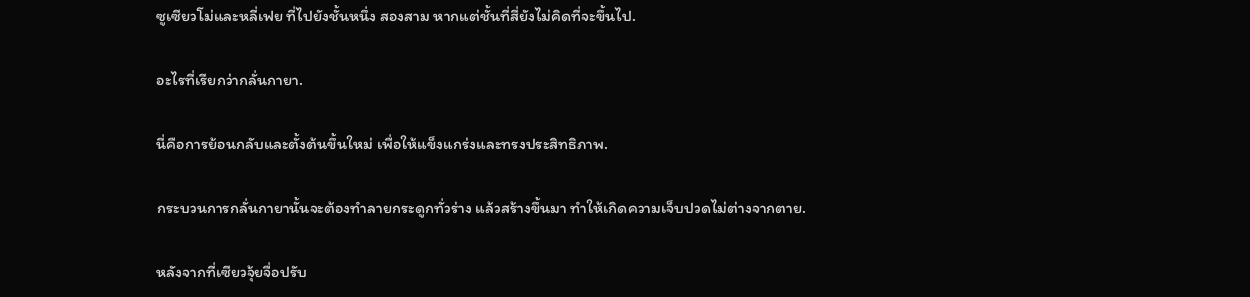ซูเซียวโม่และหลี่เฟย ที่ไปยังชั้นหนึ่ง สองสาม หากแต่ชั้นที่สี่ยังไม่คิดที่จะขึ้นไป.

อะไรที่เรียกว่ากลั่นกายา.

นี่คือการย้อนกลับและตั้งต้นขึ้นใหม่ เพื่อให้แข็งแกร่งและทรงประสิทธิภาพ.

กระบวนการกลั่นกายานั้นจะต้องทำลายกระดูกทั่วร่าง แล้วสร้างขึ้นมา ทำให้เกิดความเจ็บปวดไม่ต่างจากตาย.

หลังจากที่เซียวจุ้ยจื่อปรับ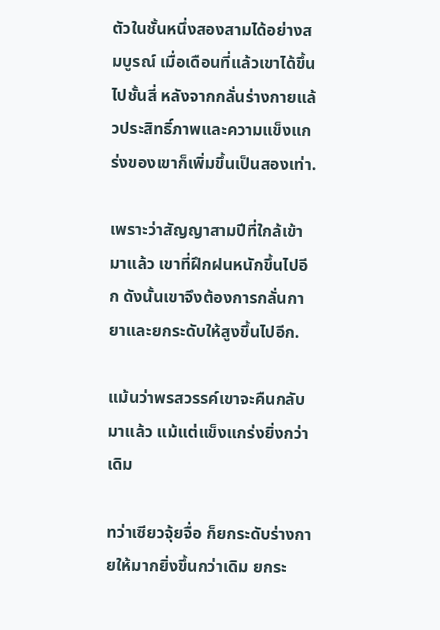ตัวในชั้นหนึ่งสองสามได้อย่างสมบูรณ์ เมื่อเดือนที่แล้วเขาได้ขึ้นไปชั้นสี่ หลังจากกลั่นร่างกายแล้วประสิทธิ์ภาพและความแข็งแกร่งของเขาก็เพิ่มขึ้นเป็นสองเท่า.

เพราะว่าสัญญาสามปีที่ใกล้เข้ามาแล้ว เขาที่ฝึกฝนหนักขึ้นไปอีก ดังนั้นเขาจึงต้องการกลั่นกายาและยกระดับให้สูงขึ้นไปอีก.

แม้นว่าพรสวรรค์เขาจะคืนกลับมาแล้ว แม้แต่แข็งแกร่งยิ่งกว่าเดิม

ทว่าเซียวจุ้ยจื่อ ก็ยกระดับร่างกายให้มากยิ่งขึ้นกว่าเดิม ยกระ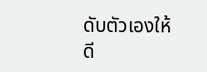ดับตัวเองให้ดี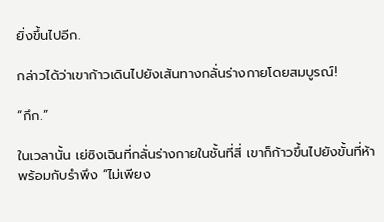ยิ่งขึ้นไปอีก.

กล่าวได้ว่าเขาก้าวเดินไปยังเส้นทางกลั่นร่างกายโดยสมบูรณ์!

“กึก.”

ในเวลานั้น เย่ซิงเฉินที่กลั่นร่างกายในชั้นที่สี่ เขาก็ก้าวขึ้นไปยังขั้นที่ห้า พร้อมกับรำพึง “ไม่เพียง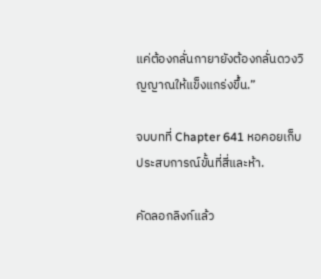แค่ต้องกลั่นกายายังต้องกลั่นดวงวิญญาณให้แข็งแกร่งขึ้น.”

จบบทที่ Chapter 641 หอคอยเก็บประสบการณ์ขั้นที่สี่และห้า.

คัดลอกลิงก์แล้ว